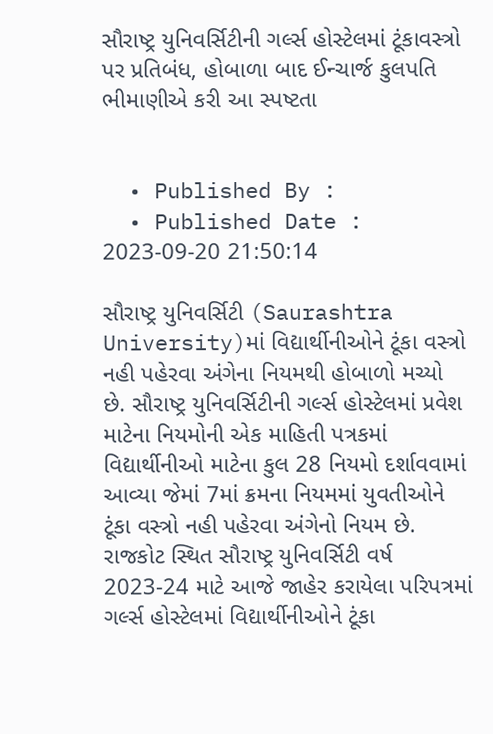સૌરાષ્ટ્ર યુનિવર્સિટીની ગર્લ્સ હોસ્ટેલમાં ટૂંકાવસ્ત્રો પર પ્રતિબંધ, હોબાળા બાદ ઈન્ચાર્જ કુલપતિ ભીમાણીએ કરી આ સ્પષ્ટતા


  • Published By :
  • Published Date : 2023-09-20 21:50:14

સૌરાષ્ટ્ર યુનિવર્સિટી (Saurashtra University)માં વિદ્યાર્થીનીઓને ટૂંકા વસ્ત્રો નહી પહેરવા અંગેના નિયમથી હોબાળો મચ્યો છે. સૌરાષ્ટ્ર યુનિવર્સિટીની ગર્લ્સ હોસ્ટેલમાં પ્રવેશ માટેના નિયમોની એક માહિતી પત્રકમાં વિદ્યાર્થીનીઓ માટેના કુલ 28 નિયમો દર્શાવવામાં આવ્યા જેમાં 7માં ક્રમના નિયમમાં યુવતીઓને ટૂંકા વસ્ત્રો નહી પહેરવા અંગેનો નિયમ છે. રાજકોટ સ્થિત સૌરાષ્ટ્ર યુનિવર્સિટી વર્ષ 2023-24 માટે આજે જાહેર કરાયેલા પરિપત્રમાં ગર્લ્સ હોસ્ટેલમાં વિદ્યાર્થીનીઓને ટૂંકા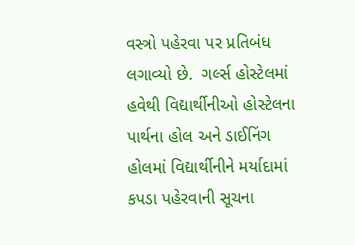વસ્ત્રો પહેરવા પર પ્રતિબંધ લગાવ્યો છે.  ગર્લ્સ હોસ્ટેલમાં હવેથી વિદ્યાર્થીનીઓ હોસ્ટેલના પાર્થના હોલ અને ડાઈનિંગ હોલમાં વિદ્યાર્થીનીને મર્યાદામાં કપડા પહેરવાની સૂચના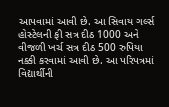આપવામાં આવી છે. આ સિવાય ગર્લ્સ હોસ્ટેલની ફી સત્ર દીઠ 1000 અને વીજળી ખર્ચ સત્ર દીઠ 500 રુપિયા નક્કી કરવામાં આવી છે. આ પરિપત્રમાં વિદ્યાર્થીની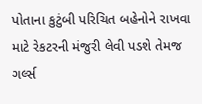પોતાના કુટુંબી પરિચિત બહેનોને રાખવા માટે રેકટરની મંજુરી લેવી પડશે તેમજ ગર્લ્સ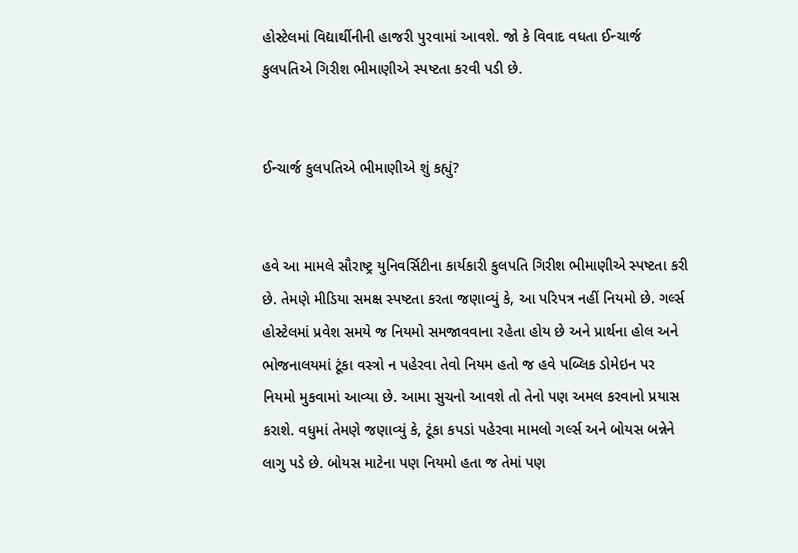હોસ્ટેલમાં વિદ્યાર્થીનીની હાજરી પુરવામાં આવશે. જો કે વિવાદ વધતા ઈન્ચાર્જ કુલપતિએ ગિરીશ ભીમાણીએ સ્પષ્ટતા કરવી પડી છે.


ઈન્ચાર્જ કુલપતિએ ભીમાણીએ શું કહ્યું?


હવે આ મામલે સૌરાષ્ટ્ર યુનિવર્સિટીના કાર્યકારી કુલપતિ ગિરીશ ભીમાણીએ સ્પષ્ટતા કરી છે. તેમણે મીડિયા સમક્ષ સ્પષ્ટતા કરતા જણાવ્યું કે, આ પરિપત્ર નહીં નિયમો છે. ગર્લ્સ હોસ્ટેલમાં પ્રવેશ સમયે જ નિયમો સમજાવવાના રહેતા હોય છે અને પ્રાર્થના હોલ અને ભોજનાલયમાં ટૂંકા વસ્ત્રો ન પહેરવા તેવો નિયમ હતો જ હવે પબ્લિક ડોમેઇન પર નિયમો મુકવામાં આવ્યા છે. આમા સુચનો આવશે તો તેનો પણ અમલ કરવાનો પ્રયાસ કરાશે. વધુમાં તેમણે જણાવ્યું કે, ટૂંકા કપડાં પહેરવા મામલો ગર્લ્સ અને બોયસ બન્નેને લાગુ પડે છે. બોયસ માટેના પણ નિયમો હતા જ તેમાં પણ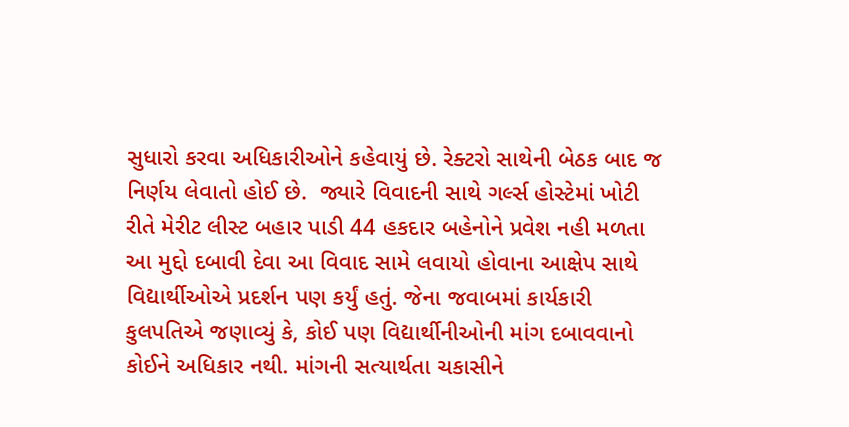સુધારો કરવા અધિકારીઓને કહેવાયું છે. રેક્ટરો સાથેની બેઠક બાદ જ નિર્ણય લેવાતો હોઈ છે.  જ્યારે વિવાદની સાથે ગર્લ્સ હોસ્ટેમાં ખોટી રીતે મેરીટ લીસ્ટ બહાર પાડી 44 હકદાર બહેનોને પ્રવેશ નહી મળતા આ મુદ્દો દબાવી દેવા આ વિવાદ સામે લવાયો હોવાના આક્ષેપ સાથે વિદ્યાર્થીઓએ પ્રદર્શન પણ કર્યું હતું. જેના જવાબમાં કાર્યકારી કુલપતિએ જણાવ્યું કે, કોઈ પણ વિદ્યાર્થીનીઓની માંગ દબાવવાનો કોઈને અધિકાર નથી. માંગની સત્યાર્થતા ચકાસીને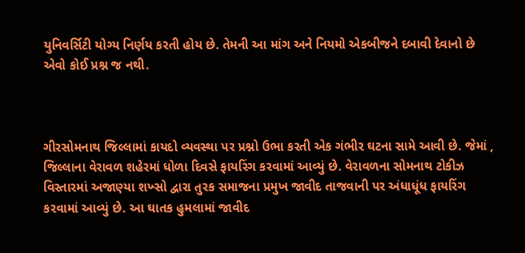યુનિવર્સિટી યોગ્ય નિર્ણય કરતી હોય છે. તેમની આ માંગ અને નિયમો એકબીજને દબાવી દેવાનો છે એવો કોઈ પ્રશ્ન જ નથી.



ગીરસોમનાથ જિલ્લામાં કાયદો વ્યવસ્થા પર પ્રશ્નો ઉભા કરતી એક ગંભીર ઘટના સામે આવી છે. જેમાં , જિલ્લાના વેરાવળ શહેરમાં ધોળા દિવસે ફાયરિંગ કરવામાં આવ્યું છે. વેરાવળના સોમનાથ ટોકીઝ વિસ્તારમાં અજાણ્યા શખ્સો દ્વારા તુરક સમાજના પ્રમુખ જાવીદ તાજવાની પર અંધાધૂંધ ફાયરિંગ કરવામાં આવ્યું છે. આ ઘાતક હુમલામાં જાવીદ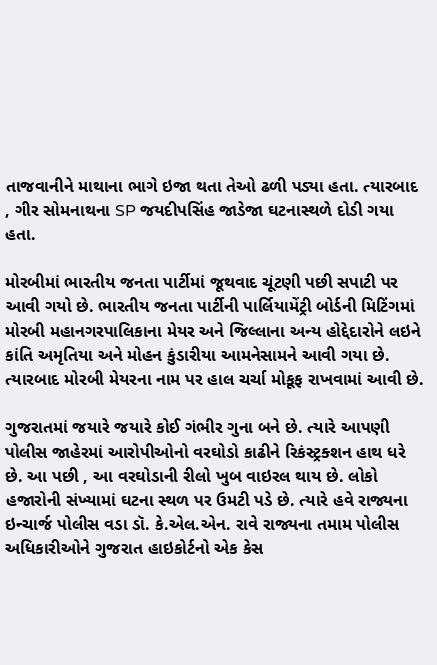તાજવાનીને માથાના ભાગે ઇજા થતા તેઓ ઢળી પડ્યા હતા. ત્યારબાદ , ગીર સોમનાથના SP જયદીપસિંહ જાડેજા ઘટનાસ્થળે દોડી ગયા હતા.

મોરબીમાં ભારતીય જનતા પાર્ટીમાં જૂથવાદ ચૂંટણી પછી સપાટી પર આવી ગયો છે. ભારતીય જનતા પાર્ટીની પાર્લિયામેંટ્રી બોર્ડની મિટિંગમાં મોરબી મહાનગરપાલિકાના મેયર અને જિલ્લાના અન્ય હોદ્દેદારોને લઇને કાંતિ અમૃતિયા અને મોહન કુંડારીયા આમનેસામને આવી ગયા છે. ત્યારબાદ મોરબી મેયરના નામ પર હાલ ચર્ચા મોકૂફ રાખવામાં આવી છે.

ગુજરાતમાં જયારે જયારે કોઈ ગંભીર ગુના બને છે. ત્યારે આપણી પોલીસ જાહેરમાં આરોપીઓનો વરઘોડો કાઢીને રિકંસ્ટ્રક્શન હાથ ધરે છે. આ પછી , આ વરઘોડાની રીલો ખુબ વાઇરલ થાય છે. લોકો હજારોની સંખ્યામાં ઘટના સ્થળ પર ઉમટી પડે છે. ત્યારે હવે રાજ્યના ઇન્ચાર્જ પોલીસ વડા ડૉ. કે.એલ.એન. રાવે રાજ્યના તમામ પોલીસ અધિકારીઓને ગુજરાત હાઇકોર્ટનો એક કેસ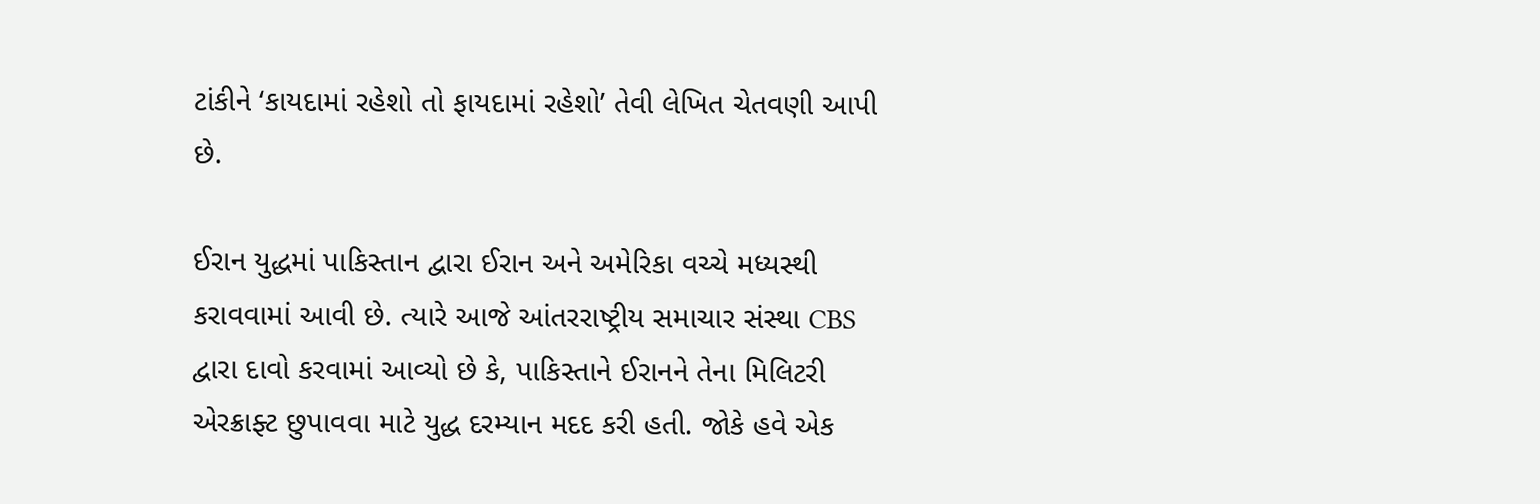ટાંકીને ‘કાયદામાં રહેશો તો ફાયદામાં રહેશો’ તેવી લેખિત ચેતવણી આપી છે.

ઈરાન યુદ્ધમાં પાકિસ્તાન દ્વારા ઈરાન અને અમેરિકા વચ્ચે મધ્યસ્થી કરાવવામાં આવી છે. ત્યારે આજે આંતરરાષ્ટ્રીય સમાચાર સંસ્થા CBS દ્વારા દાવો કરવામાં આવ્યો છે કે, પાકિસ્તાને ઈરાનને તેના મિલિટરી એરક્રાફ્ટ છુપાવવા માટે યુદ્ધ દરમ્યાન મદદ કરી હતી. જોકે હવે એક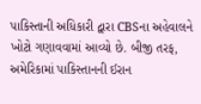પાકિસ્તાની અધિકારી દ્વારા CBSના અહેવાલને ખોટો ગણાવવામાં આવ્યો છે. બીજી તરફ, અમેરિકામાં પાકિસ્તાનની ઈરાન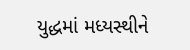યુદ્ધમાં મધ્યસ્થીને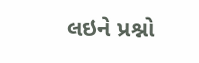લઇને પ્રશ્નો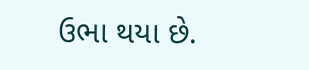ઉભા થયા છે.